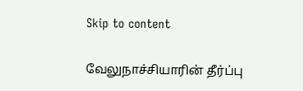Skip to content

வேலுநாச்சியாரின் தீர்ப்பு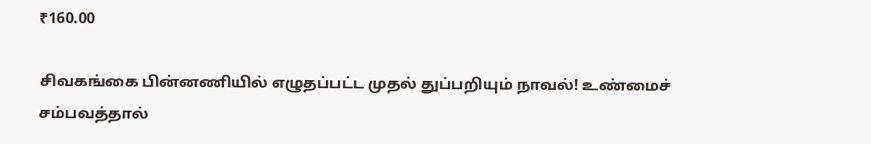₹160.00

சிவகங்கை பின்னணியில் எழுதப்பட்ட முதல் துப்பறியும் நாவல்! உண்மைச் சம்பவத்தால்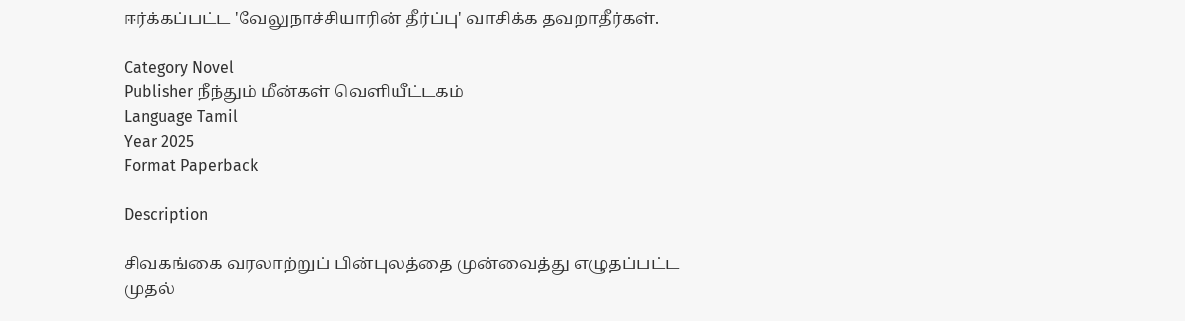ஈர்க்கப்பட்ட 'வேலுநாச்சியாரின் தீர்ப்பு' வாசிக்க தவறாதீர்கள்.

Category Novel
Publisher நீந்தும் மீன்கள் வெளியீட்டகம்
Language Tamil
Year 2025
Format Paperback

Description

சிவகங்கை வரலாற்றுப் பின்புலத்தை முன்வைத்து எழுதப்பட்ட முதல்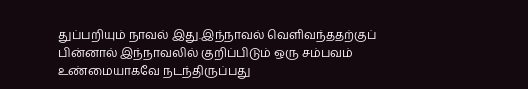துப்பறியும் நாவல் இது.இந்நாவல் வெளிவந்ததற்குப் பின்னால் இந்நாவலில் குறிப்பிடும் ஒரு சம்பவம் உண்மையாகவே நடந்திருப்பது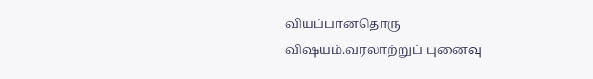வியப்பானதொரு விஷயம்.வரலாற்றுப் புனைவு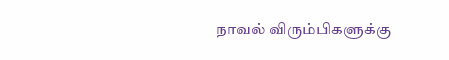நாவல் விரும்பிகளுக்கு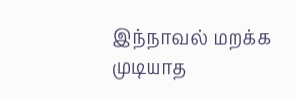இந்நாவல் மறக்க முடியாத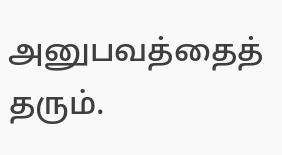அனுபவத்தைத் தரும்.